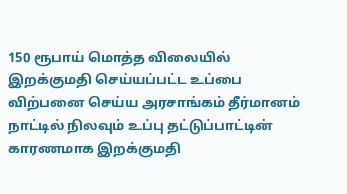150 ரூபாய் மொத்த விலையில் இறக்குமதி செய்யப்பட்ட உப்பை விற்பனை செய்ய அரசாங்கம் தீர்மானம்
நாட்டில் நிலவும் உப்பு தட்டுப்பாட்டின் காரணமாக இறக்குமதி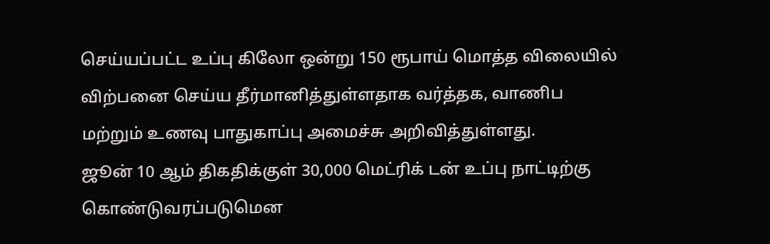செய்யப்பட்ட உப்பு கிலோ ஒன்று 150 ரூபாய் மொத்த விலையில் விற்பனை செய்ய தீர்மானித்துள்ளதாக வர்த்தக, வாணிப மற்றும் உணவு பாதுகாப்பு அமைச்சு அறிவித்துள்ளது.
ஜூன் 10 ஆம் திகதிக்குள் 30,000 மெட்ரிக் டன் உப்பு நாட்டிற்கு கொண்டுவரப்படுமென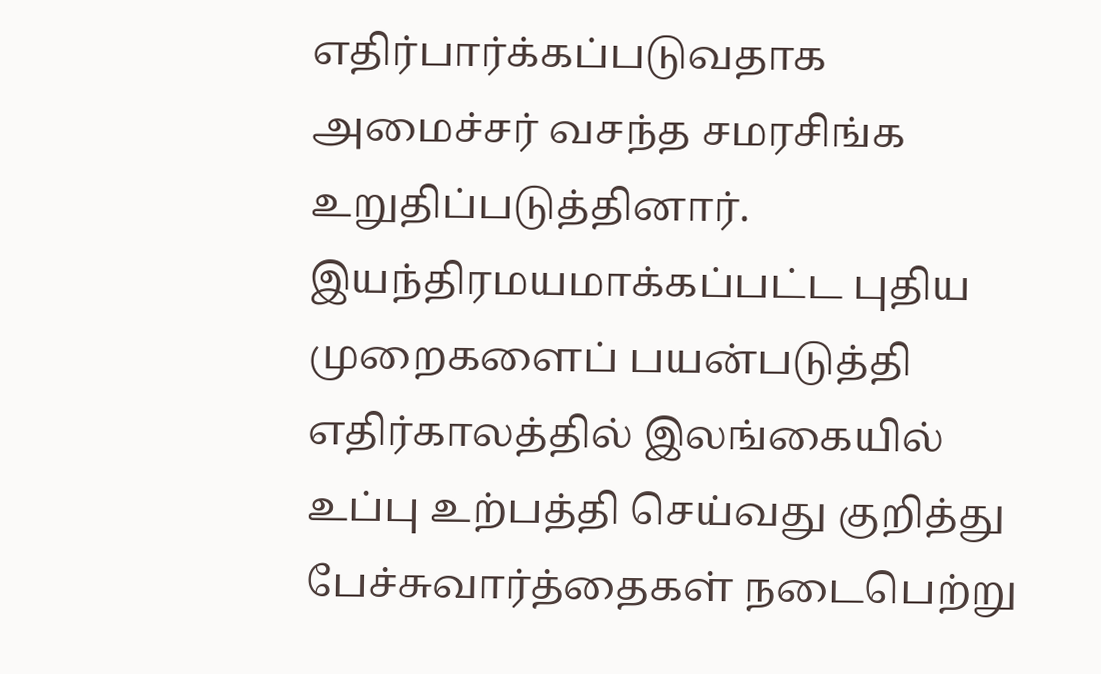எதிர்பார்க்கப்படுவதாக அமைச்சர் வசந்த சமரசிங்க உறுதிப்படுத்தினார்.
இயந்திரமயமாக்கப்பட்ட புதிய முறைகளைப் பயன்படுத்தி எதிர்காலத்தில் இலங்கையில் உப்பு உற்பத்தி செய்வது குறித்து பேச்சுவார்த்தைகள் நடைபெற்று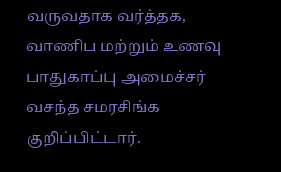வருவதாக வர்த்தக, வாணிப மற்றும் உணவு பாதுகாப்பு அமைச்சர் வசந்த சமரசிங்க குறிப்பிட்டார்.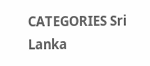CATEGORIES Sri Lanka